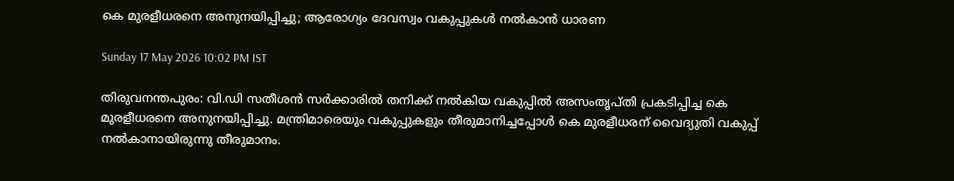കെ മുരളീധരനെ അനുനയിപ്പിച്ചു; ആരോഗ്യം ദേവസ്വം വകുപ്പുകള്‍ നല്‍കാന്‍ ധാരണ

Sunday 17 May 2026 10:02 PM IST

തിരുവനന്തപുരം: വി.ഡി സതീശന്‍ സര്‍ക്കാരില്‍ തനിക്ക് നല്‍കിയ വകുപ്പില്‍ അസംതൃപ്തി പ്രകടിപ്പിച്ച കെ മുരളീധരനെ അനുനയിപ്പിച്ചു. മന്ത്രിമാരെയും വകുപ്പുകളും തീരുമാനിച്ചപ്പോള്‍ കെ മുരളീധരന് വൈദ്യുതി വകുപ്പ് നല്‍കാനായിരുന്നു തീരുമാനം.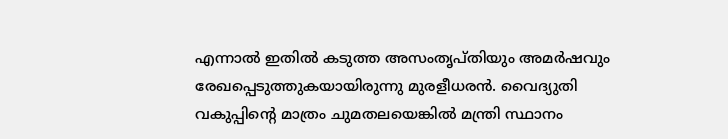എന്നാല്‍ ഇതില്‍ കടുത്ത അസംതൃപ്തിയും അമര്‍ഷവും രേഖപ്പെടുത്തുകയായിരുന്നു മുരളീധരന്‍. വൈദ്യുതി വകുപ്പിന്റെ മാത്രം ചുമതലയെങ്കില്‍ മന്ത്രി സ്ഥാനം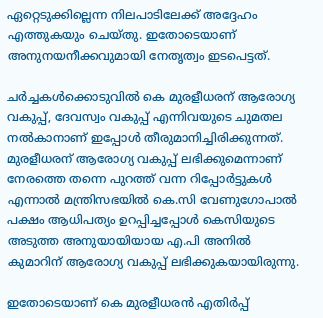ഏറ്റെടുക്കില്ലെന്ന നിലപാടിലേക്ക് അദ്ദേഹം എത്തുകയും ചെയ്തു. ഇതോടെയാണ് അനുനയനീക്കവുമായി നേതൃത്വം ഇടപെട്ടത്.

ചര്‍ച്ചകള്‍ക്കൊടുവില്‍ കെ മുരളീധരന് ആരോഗ്യ വകുപ്പ്, ദേവസ്വം വകുപ്പ് എന്നിവയുടെ ചുമതല നല്‍കാനാണ് ഇപ്പോള്‍ തീരുമാനിച്ചിരിക്കുന്നത്. മുരളീധരന് ആരോഗ്യ വകുപ്പ് ലഭിക്കുമെന്നാണ് നേരത്തെ തന്നെ പുറത്ത് വന്ന റിപ്പോര്‍ട്ടുകള്‍ എന്നാല്‍ മന്ത്രിസഭയില്‍ കെ.സി വേണുഗോപാല്‍ പക്ഷം ആധിപത്യം ഉറപ്പിച്ചപ്പോള്‍ കെസിയുടെ അടുത്ത അനുയായിയായ എ.പി അനില്‍ കുമാറിന് ആരോഗ്യ വകുപ്പ് ലഭിക്കുകയായിരുന്നു.

ഇതോടെയാണ് കെ മുരളീധരന്‍ എതിര്‍പ്പ്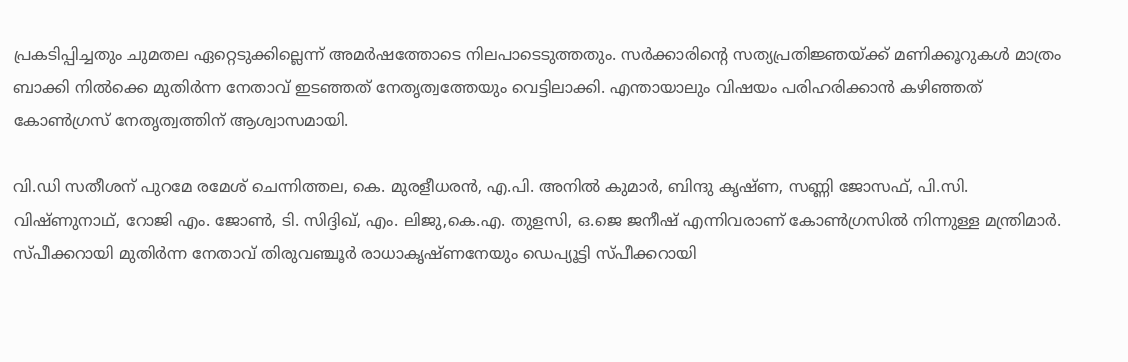പ്രകടിപ്പിച്ചതും ചുമതല ഏറ്റെടുക്കില്ലെന്ന് അമര്‍ഷത്തോടെ നിലപാടെടുത്തതും. സര്‍ക്കാരിന്റെ സത്യപ്രതിജ്ഞയ്ക്ക് മണിക്കൂറുകള്‍ മാത്രം ബാക്കി നില്‍ക്കെ മുതിര്‍ന്ന നേതാവ് ഇടഞ്ഞത് നേതൃത്വത്തേയും വെട്ടിലാക്കി. എന്തായാലും വിഷയം പരിഹരിക്കാന്‍ കഴിഞ്ഞത് കോണ്‍ഗ്രസ് നേതൃത്വത്തിന് ആശ്വാസമായി.

വി.ഡി സതീശന് പുറമേ രമേശ് ചെന്നിത്തല, കെ. മുരളീധരന്‍, എ.പി. അനില്‍ കുമാര്‍, ബിന്ദു കൃഷ്ണ, സണ്ണി ജോസഫ്, പി.സി. വിഷ്ണുനാഥ്, റോജി എം. ജോണ്‍, ടി. സിദ്ദിഖ്, എം. ലിജു,കെ.എ. തുളസി, ഒ.ജെ ജനീഷ് എന്നിവരാണ് കോണ്‍ഗ്രസില്‍ നിന്നുള്ള മന്ത്രിമാര്‍. സ്പീക്കറായി മുതിര്‍ന്ന നേതാവ് തിരുവഞ്ചൂര്‍ രാധാകൃഷ്ണനേയും ഡെപ്യൂട്ടി സ്പീക്കറായി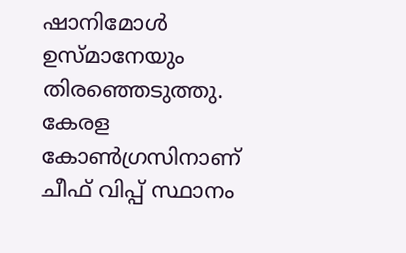ഷാനിമോള്‍ ഉസ്മാനേയും തിരഞ്ഞെടുത്തു. കേരള കോണ്‍ഗ്രസിനാണ് ചീഫ് വിപ്പ് സ്ഥാനം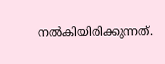നല്‍കിയിരിക്കുന്നത്.